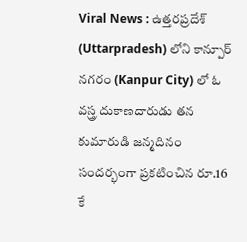Viral News : ఉత్తరప్రదేశ్ (Uttarpradesh) లోని కాన్పూర్ నగరం (Kanpur City) లో ఓ వస్త్ర దుకాణదారుడు తన కుమారుడి జన్మదినం సందర్భంగా ప్రకటించిన రూ.16 కే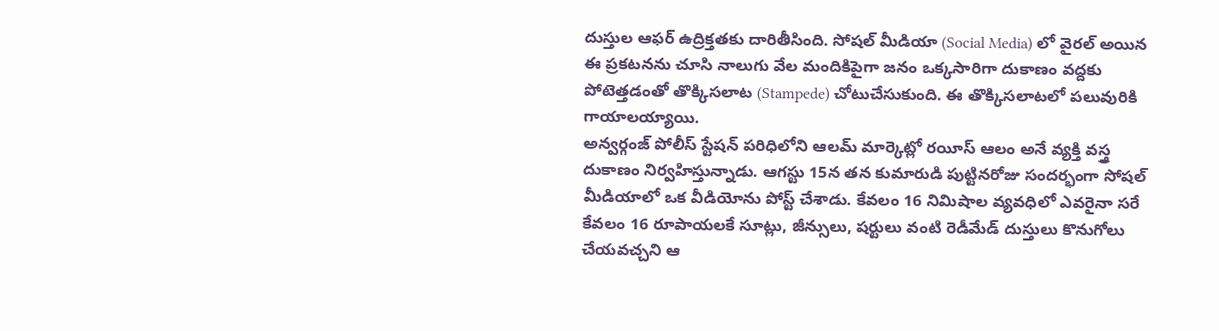దుస్తుల ఆఫర్ ఉద్రిక్తతకు దారితీసింది. సోషల్ మీడియా (Social Media) లో వైరల్ అయిన ఈ ప్రకటనను చూసి నాలుగు వేల మందికిపైగా జనం ఒక్కసారిగా దుకాణం వద్దకు పోటెత్తడంతో తొక్కిసలాట (Stampede) చోటుచేసుకుంది. ఈ తొక్కిసలాటలో పలువురికి గాయాలయ్యాయి.
అన్వర్గంజ్ పోలీస్ స్టేషన్ పరిధిలోని ఆలమ్ మార్కెట్లో రయీస్ ఆలం అనే వ్యక్తి వస్త్ర దుకాణం నిర్వహిస్తున్నాడు. ఆగస్టు 15న తన కుమారుడి పుట్టినరోజు సందర్భంగా సోషల్ మీడియాలో ఒక వీడియోను పోస్ట్ చేశాడు. కేవలం 16 నిమిషాల వ్యవధిలో ఎవరైనా సరే కేవలం 16 రూపాయలకే సూట్లు, జీన్సులు, షర్టులు వంటి రెడీమేడ్ దుస్తులు కొనుగోలు చేయవచ్చని ఆ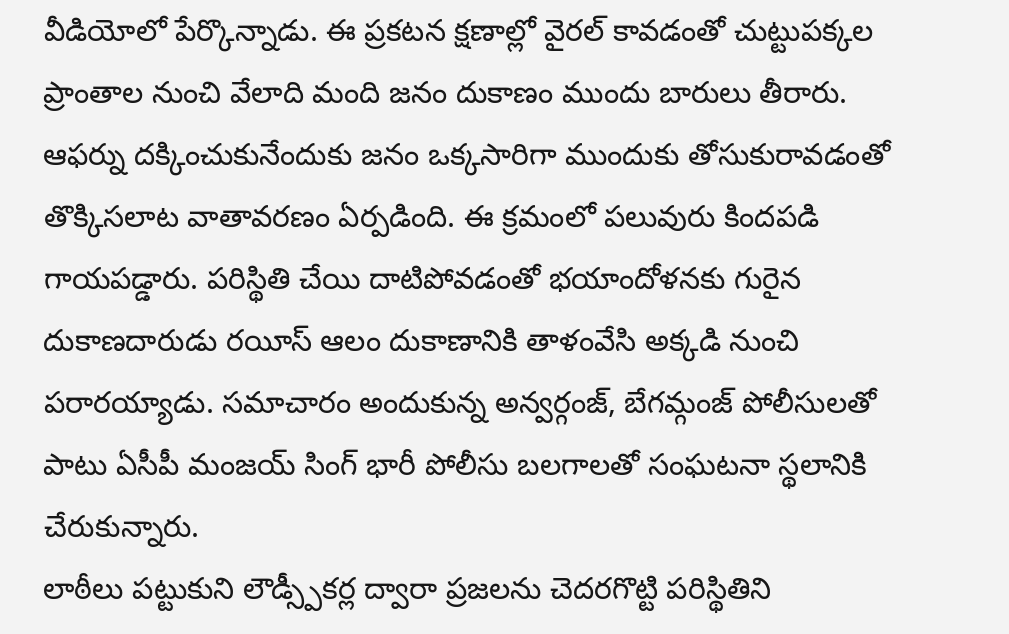వీడియోలో పేర్కొన్నాడు. ఈ ప్రకటన క్షణాల్లో వైరల్ కావడంతో చుట్టుపక్కల ప్రాంతాల నుంచి వేలాది మంది జనం దుకాణం ముందు బారులు తీరారు.
ఆఫర్ను దక్కించుకునేందుకు జనం ఒక్కసారిగా ముందుకు తోసుకురావడంతో తొక్కిసలాట వాతావరణం ఏర్పడింది. ఈ క్రమంలో పలువురు కిందపడి గాయపడ్డారు. పరిస్థితి చేయి దాటిపోవడంతో భయాందోళనకు గురైన దుకాణదారుడు రయీస్ ఆలం దుకాణానికి తాళంవేసి అక్కడి నుంచి పరారయ్యాడు. సమాచారం అందుకున్న అన్వర్గంజ్, బేగమ్గంజ్ పోలీసులతో పాటు ఏసీపీ మంజయ్ సింగ్ భారీ పోలీసు బలగాలతో సంఘటనా స్థలానికి చేరుకున్నారు.
లాఠీలు పట్టుకుని లౌడ్స్పీకర్ల ద్వారా ప్రజలను చెదరగొట్టి పరిస్థితిని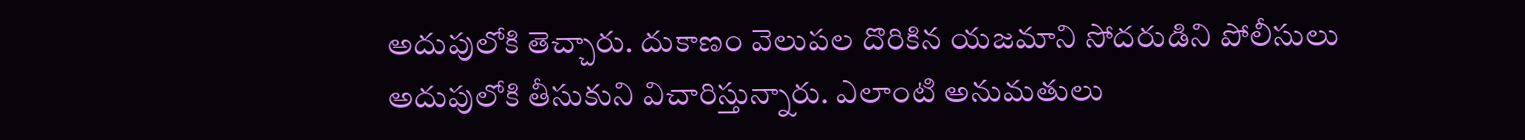అదుపులోకి తెచ్చారు. దుకాణం వెలుపల దొరికిన యజమాని సోదరుడిని పోలీసులు అదుపులోకి తీసుకుని విచారిస్తున్నారు. ఎలాంటి అనుమతులు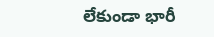లేకుండా భారీ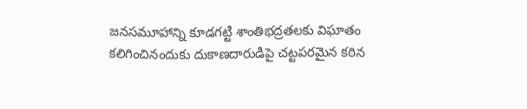జనసమూహాన్ని కూడగట్టి శాంతిభద్రతలకు విఘాతం కలిగించినందుకు దుకాణదారుడిపై చట్టపరమైన కఠిన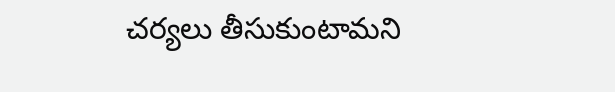చర్యలు తీసుకుంటామని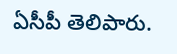ఏసీపీ తెలిపారు.